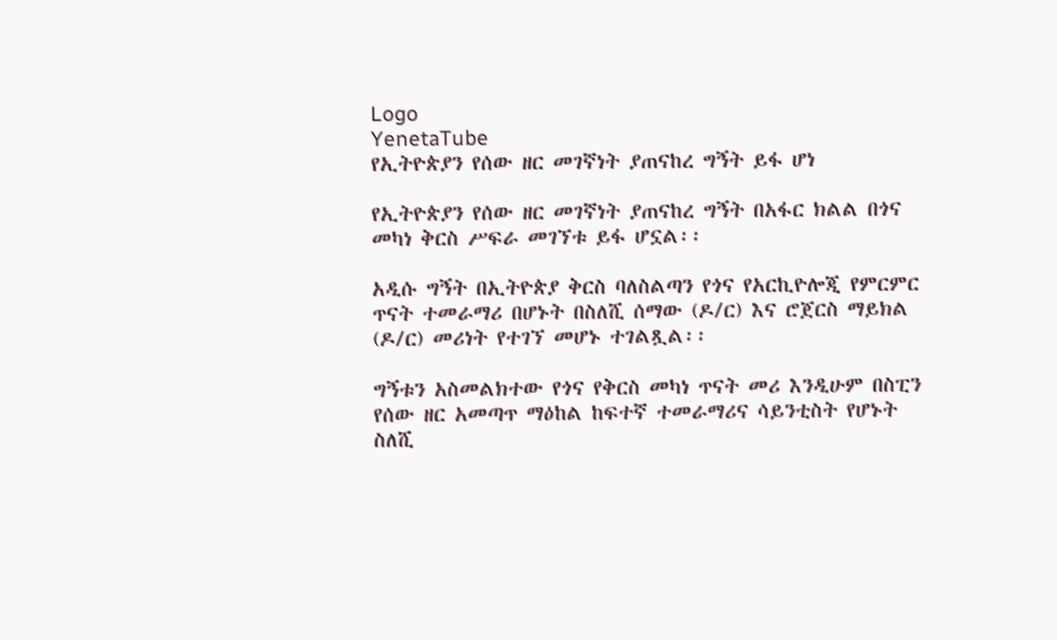Logo
YenetaTube
የኢትዮጵያን የሰው ዘር መገኛነት ያጠናከረ ግኝት ይፋ ሆነ

የኢትዮጵያን የሰው ዘር መገኛነት ያጠናከረ ግኝት በአፋር ክልል በጎና መካነ ቅርስ ሥፍራ መገኘቱ ይፋ ሆኗል፡፡

አዲሱ ግኝት በኢትዮጵያ ቅርስ ባለስልጣን የጎና የአርኪዮሎጂ የምርምር ጥናት ተመራማሪ በሆኑት በስለሺ ሰማው (ዶ/ር) እና ሮጀርስ ማይክል (ዶ/ር) መሪነት የተገኘ መሆኑ ተገልጿል፡፡

ግኝቱን አስመልክተው የጎና የቅርስ መካነ ጥናት መሪ እንዲሁም በስፒን የሰው ዘር አመጣጥ ማዕከል ከፍተኛ ተመራማሪና ሳይንቲስት የሆኑት ስለሺ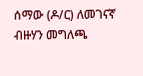ሰማው (ዶ/ር) ለመገናኛ ብዙሃን መግለጫ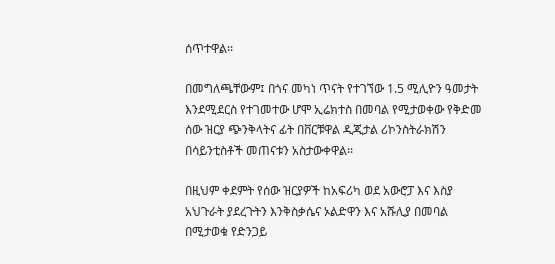ሰጥተዋል፡፡

በመግለጫቸውም፤ በጎና መካነ ጥናት የተገኘው 1.5 ሚሊዮን ዓመታት እንደሚደርስ የተገመተው ሆሞ ኢሬክተስ በመባል የሚታወቀው የቅድመ ሰው ዝርያ ጭንቅላትና ፊት በቨርቹዋል ዲጂታል ሪኮንስትራክሽን በሳይንቲስቶች መጠናቱን አስታውቀዋል፡፡

በዚህም ቀደምት የሰው ዝርያዎች ከአፍሪካ ወደ አውሮፓ እና እስያ አህጉራት ያደረጉትን እንቅስቃሴና ኦልድዋን እና አሹሊያ በመባል በሚታወቁ የድንጋይ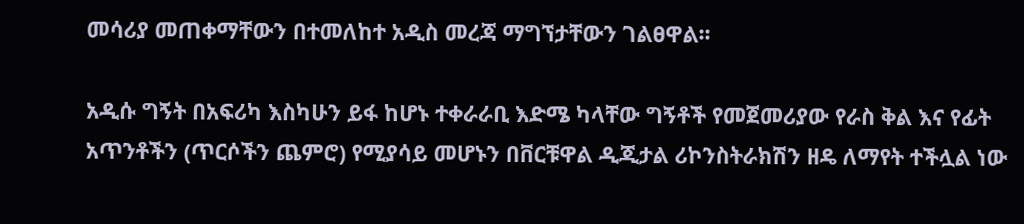መሳሪያ መጠቀማቸውን በተመለከተ አዲስ መረጃ ማግኘታቸውን ገልፀዋል፡፡

አዲሱ ግኝት በአፍሪካ እስካሁን ይፋ ከሆኑ ተቀራራቢ እድሜ ካላቸው ግኝቶች የመጀመሪያው የራስ ቅል እና የፊት አጥንቶችን (ጥርሶችን ጨምሮ) የሚያሳይ መሆኑን በቨርቹዋል ዲጂታል ሪኮንስትራክሽን ዘዴ ለማየት ተችሏል ነው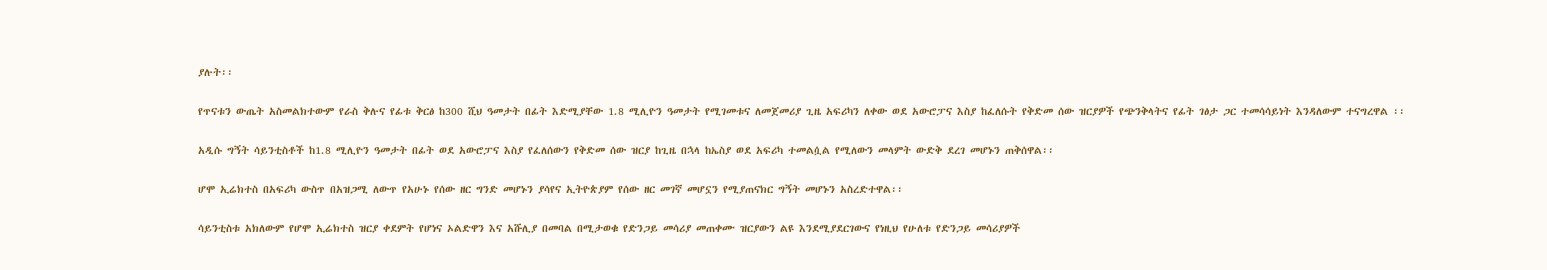ያሉት፡፡

የጥናቱን ውጤት አስመልክተውም የራስ ቅሉና የፊቱ ቅርፅ ከ300 ሺህ ዓመታት በፊት እድሚያቸው 1.8 ሚሊዮን ዓመታት የሚገመቱና ለመጀመሪያ ጊዜ አፍሪካን ለቀው ወደ አውሮፓና እስያ ከፈለሱት የቅድመ ሰው ዝርያዎች የጭንቅላትና የፊት ገፅታ ጋር ተመሳሳይነት እንዳለውም ተናግረዋል ፡፡

አዲሱ ግኝት ሳይንቲስቶች ከ1.8 ሚሊዮን ዓመታት በፊት ወደ አውሮፓና እስያ የፈለሰውን የቅድመ ሰው ዝርያ ከጊዜ በኋላ ከኤስያ ወደ አፍሪካ ተመልሷል የሚለውን መላምት ውድቅ ደረገ መሆኑን ጠቅሰዋል፡፡

ሆሞ ኢሬክተስ በአፍሪካ ውስጥ በአዝጋሚ ለውጥ የአሁኑ የሰው ዘር ግንድ መሆኑን ያሳየና ኢትዮጵያም የሰው ዘር መገኛ መሆኗን የሚያጠናክር ግኝት መሆኑን አስረድተዋል፡፡

ሳይንቲስቱ አክለውም የሆሞ ኢሬክተስ ዝርያ ቀደምት የሆነና ኦልድዋን እና አሹሊያ በመባል በሚታወቁ የድንጋይ መሳሪያ መጠቀሙ ዝርያውን ልዩ እንደሚያደርገውና የነዚህ የሁለቱ የድንጋይ መሳሪያዎች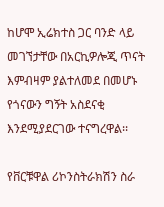ከሆሞ ኢሬክተስ ጋር ባንድ ላይ መገኘታቸው በአርኪዎሎጂ ጥናት እምብዛም ያልተለመደ በመሆኑ የጎናውን ግኝት አስደናቂ እንደሚያደርገው ተናግረዋል፡፡

የቨርቹዋል ሪኮንስትራክሽን ስራ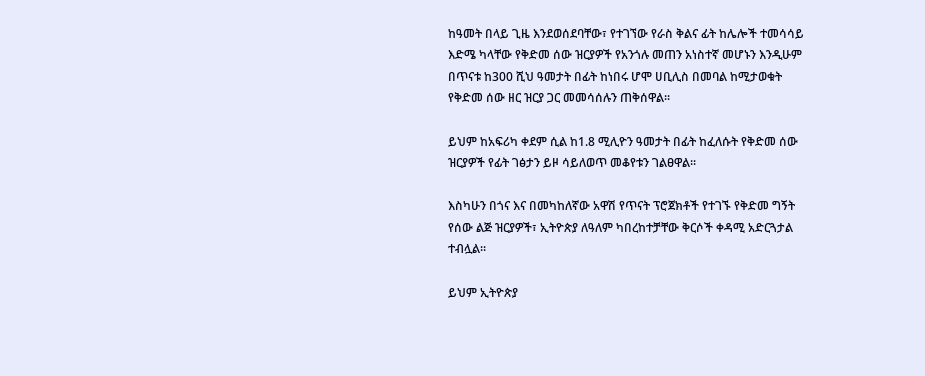ከዓመት በላይ ጊዜ እንደወሰደባቸው፣ የተገኘው የራስ ቅልና ፊት ከሌሎች ተመሳሳይ እድሜ ካላቸው የቅድመ ሰው ዝርያዎች የአንጎሉ መጠን አነስተኛ መሆኑን እንዲሁም በጥናቱ ከ300 ሺህ ዓመታት በፊት ከነበሩ ሆሞ ሀቢሊስ በመባል ከሚታወቁት የቅድመ ሰው ዘር ዝርያ ጋር መመሳሰሉን ጠቅሰዋል፡፡

ይህም ከአፍሪካ ቀደም ሲል ከ1.8 ሚሊዮን ዓመታት በፊት ከፈለሱት የቅድመ ሰው ዝርያዎች የፊት ገፅታን ይዞ ሳይለወጥ መቆየቱን ገልፀዋል፡፡

እስካሁን በጎና እና በመካከለኛው አዋሽ የጥናት ፕሮጀክቶች የተገኙ የቅድመ ግኝት የሰው ልጅ ዝርያዎች፣ ኢትዮጵያ ለዓለም ካበረከተቻቸው ቅርሶች ቀዳሚ አድርጓታል ተብሏል፡፡

ይህም ኢትዮጵያ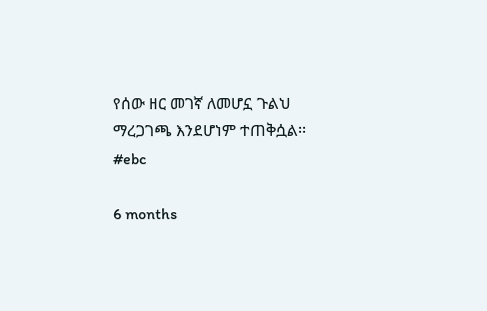የሰው ዘር መገኛ ለመሆኗ ጉልህ ማረጋገጫ እንደሆነም ተጠቅሷል፡፡
#ebc

6 months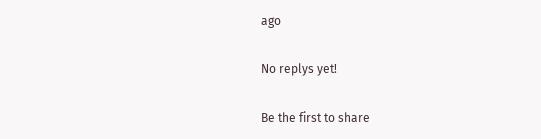ago

No replys yet!

Be the first to share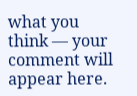what you think — your comment will appear here.